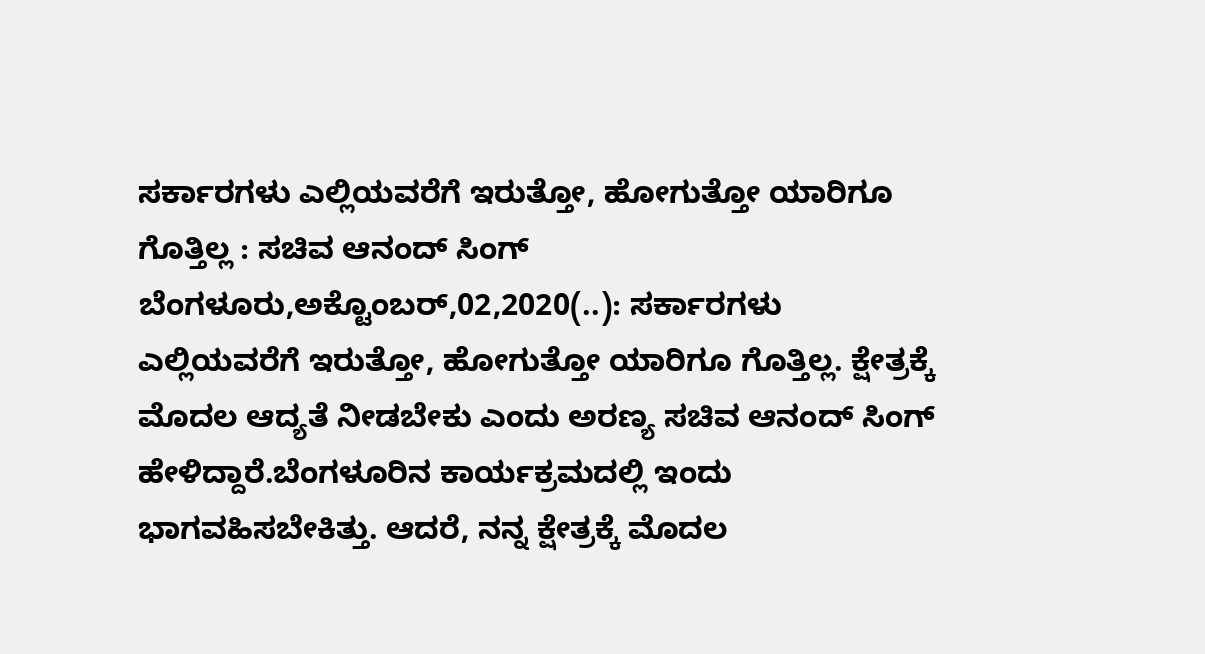ಸರ್ಕಾರಗಳು ಎಲ್ಲಿಯವರೆಗೆ ಇರುತ್ತೋ, ಹೋಗುತ್ತೋ ಯಾರಿಗೂ ಗೊತ್ತಿಲ್ಲ : ಸಚಿವ ಆನಂದ್ ಸಿಂಗ್ ಬೆಂಗಳೂರು,ಅಕ್ಟೊಂಬರ್,02,2020(..): ಸರ್ಕಾರಗಳು ಎಲ್ಲಿಯವರೆಗೆ ಇರುತ್ತೋ, ಹೋಗುತ್ತೋ ಯಾರಿಗೂ ಗೊತ್ತಿಲ್ಲ. ಕ್ಷೇತ್ರಕ್ಕೆ ಮೊದಲ ಆದ್ಯತೆ ನೀಡಬೇಕು ಎಂದು ಅರಣ್ಯ ಸಚಿವ ಆನಂದ್ ಸಿಂಗ್ ಹೇಳಿದ್ದಾರೆ.ಬೆಂಗಳೂರಿನ ಕಾರ್ಯಕ್ರಮದಲ್ಲಿ ಇಂದು ಭಾಗವಹಿಸಬೇಕಿತ್ತು. ಆದರೆ, ನನ್ನ ಕ್ಷೇತ್ರಕ್ಕೆ ಮೊದಲ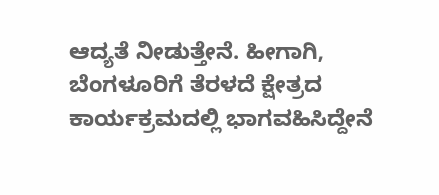ಆದ್ಯತೆ ನೀಡುತ್ತೇನೆ. ಹೀಗಾಗಿ, ಬೆಂಗಳೂರಿಗೆ ತೆರಳದೆ ಕ್ಷೇತ್ರದ ಕಾರ್ಯಕ್ರಮದಲ್ಲಿ ಭಾಗವಹಿಸಿದ್ದೇನೆ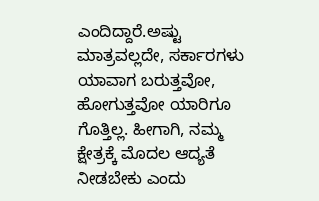ಎಂದಿದ್ದಾರೆ.ಅಷ್ಟು ಮಾತ್ರವಲ್ಲದೇ, ಸರ್ಕಾರಗಳು ಯಾವಾಗ ಬರುತ್ತವೋ, ಹೋಗುತ್ತವೋ ಯಾರಿಗೂ ಗೊತ್ತಿಲ್ಲ. ಹೀಗಾಗಿ, ನಮ್ಮ ಕ್ಷೇತ್ರಕ್ಕೆ ಮೊದಲ ಆದ್ಯತೆ ನೀಡಬೇಕು ಎಂದು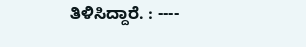ತಿಳಿಸಿದ್ದಾರೆ. : ----